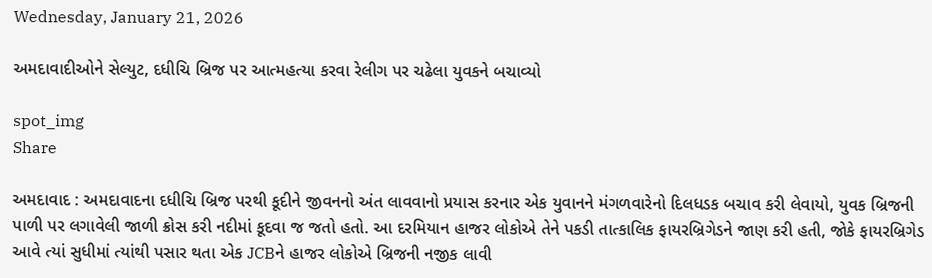Wednesday, January 21, 2026

અમદાવાદીઓને સેલ્યુટ, દધીચિ બ્રિજ પર આત્મહત્યા કરવા રેલીગ પર ચઢેલા યુવકને બચાવ્યો

spot_img
Share

અમદાવાદ : અમદાવાદના દધીચિ બ્રિજ પરથી કૂદીને જીવનનો અંત લાવવાનો પ્રયાસ કરનાર એક યુવાનને મંગળવારેનો દિલધડક બચાવ કરી લેવાયો, યુવક બ્રિજની પાળી પર લગાવેલી જાળી ક્રોસ કરી નદીમાં કૂદવા જ જતો હતો. આ દરમિયાન હાજર લોકોએ તેને પકડી તાત્કાલિક ફાયરબ્રિગેડને જાણ કરી હતી, જોકે ફાયરબ્રિગેડ આવે ત્યાં સુધીમાં ત્યાંથી પસાર થતા એક JCBને હાજર લોકોએ બ્રિજની નજીક લાવી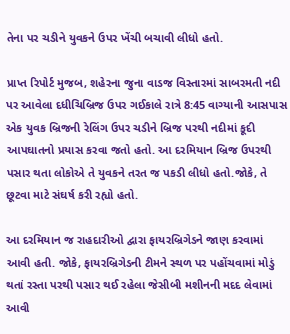તેના પર ચડીને યુવકને ઉપર ખેંચી બચાવી લીધો હતો.

પ્રાપ્ત રિપોર્ટ મુજબ, શહેરના જુના વાડજ વિસ્તારમાં સાબરમતી નદી પર આવેલા દધીચિબ્રિજ ઉપર ગઈકાલે રાત્રે 8:45 વાગ્યાની આસપાસ એક યુવક બ્રિજની રેલિંગ ઉપર ચડીને બ્રિજ પરથી નદીમાં કૂદી આપઘાતનો પ્રયાસ કરવા જતો હતો. આ દરમિયાન બ્રિજ ઉપરથી પસાર થતા લોકોએ તે યુવકને તરત જ પકડી લીધો હતો.જોકે, તે છૂટવા માટે સંઘર્ષ કરી રહ્યો હતો.

આ દરમિયાન જ રાહદારીઓ દ્વારા ફાયરબ્રિગેડને જાણ કરવામાં આવી હતી. જોકે, ફાયરબ્રિગેડની ટીમને સ્થળ પર પહોંચવામાં મોડું થતાં રસ્તા પરથી પસાર થઈ રહેલા જેસીબી મશીનની મદદ લેવામાં આવી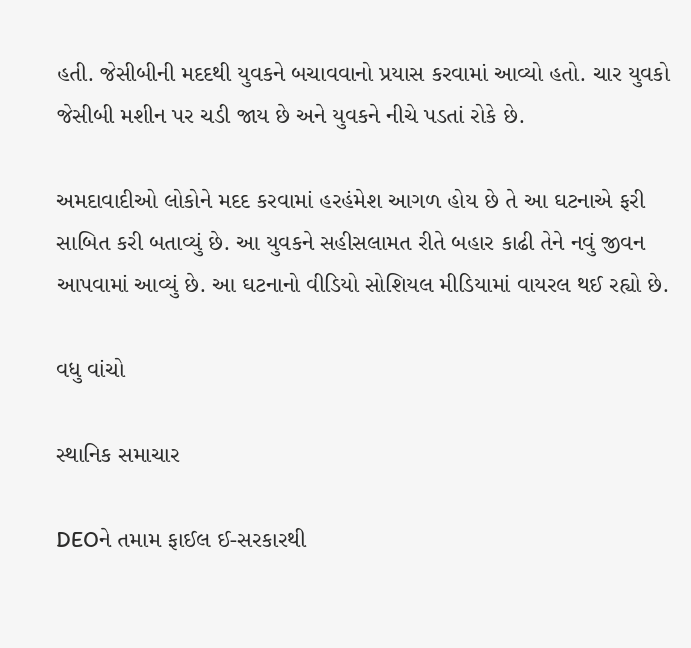હતી. જેસીબીની મદદથી યુવકને બચાવવાનો પ્રયાસ કરવામાં આવ્યો હતો. ચાર યુવકો જેસીબી મશીન પર ચડી જાય છે અને યુવકને નીચે પડતાં રોકે છે.

અમદાવાદીઓ લોકોને મદદ કરવામાં હરહંમેશ આગળ હોય છે તે આ ઘટનાએ ફરી સાબિત કરી બતાવ્યું છે. આ યુવકને સહીસલામત રીતે બહાર કાઢી તેને નવું જીવન આપવામાં આવ્યું છે. આ ઘટનાનો વીડિયો સોશિયલ મીડિયામાં વાયરલ થઈ રહ્યો છે.

વધુ વાંચો

સ્થાનિક સમાચાર

DEOને તમામ ફાઈલ ઈ-સરકારથી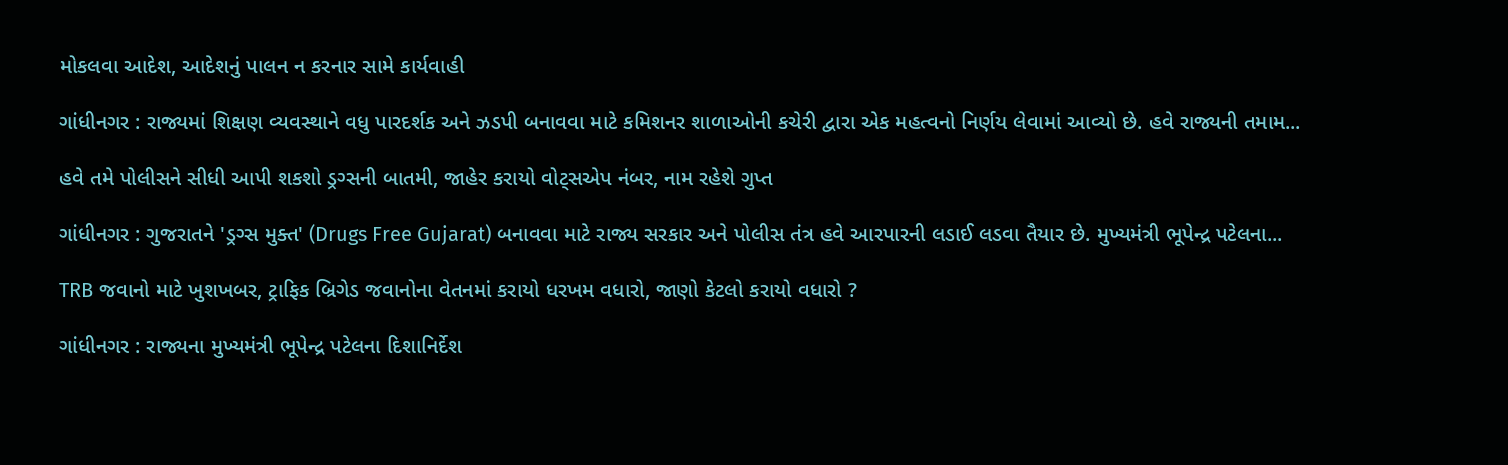મોકલવા આદેશ, આદેશનું પાલન ન કરનાર સામે કાર્યવાહી

ગાંધીનગર : રાજ્યમાં શિક્ષણ વ્યવસ્થાને વધુ પારદર્શક અને ઝડપી બનાવવા માટે કમિશનર શાળાઓની કચેરી દ્વારા એક મહત્વનો નિર્ણય લેવામાં આવ્યો છે. હવે રાજ્યની તમામ...

હવે તમે પોલીસને સીધી આપી શકશો ડ્રગ્સની બાતમી, જાહેર કરાયો વોટ્સએપ નંબર, નામ રહેશે ગુપ્ત

ગાંધીનગર : ગુજરાતને 'ડ્રગ્સ મુક્ત' (Drugs Free Gujarat) બનાવવા માટે રાજ્ય સરકાર અને પોલીસ તંત્ર હવે આરપારની લડાઈ લડવા તૈયાર છે. મુખ્યમંત્રી ભૂપેન્દ્ર પટેલના...

TRB જવાનો માટે ખુશખબર, ટ્રાફિક બ્રિગેડ જવાનોના વેતનમાં કરાયો ધરખમ વધારો, જાણો કેટલો કરાયો વધારો ?

ગાંધીનગર : રાજ્યના મુખ્યમંત્રી ભૂપેન્દ્ર પટેલના દિશાનિર્દેશ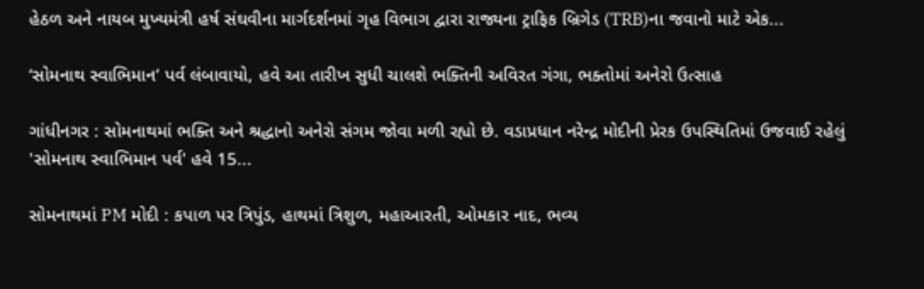હેઠળ અને નાયબ મુખ્યમંત્રી હર્ષ સંઘવીના માર્ગદર્શનમાં ગૃહ વિભાગ દ્વારા રાજ્યના ટ્રાફિક બ્રિગેડ (TRB)ના જવાનો માટે એક...

‘સોમનાથ સ્વાભિમાન’ પર્વ લંબાવાયો, હવે આ તારીખ સુધી ચાલશે ભક્તિની અવિરત ગંગા, ભક્તોમાં અનેરો ઉત્સાહ

ગાંધીનગર : સોમનાથમાં ભક્તિ અને શ્રદ્ધાનો અનેરો સંગમ જોવા મળી રહ્યો છે. વડાપ્રધાન નરેન્દ્ર મોદીની પ્રેરક ઉપસ્થિતિમાં ઉજવાઈ રહેલું 'સોમનાથ સ્વાભિમાન પર્વ' હવે 15...

સોમનાથમાં PM મોદી : કપાળ પર ત્રિપુંડ, હાથમાં ત્રિશુળ, મહાઆરતી, ઓમકાર નાદ, ભવ્ય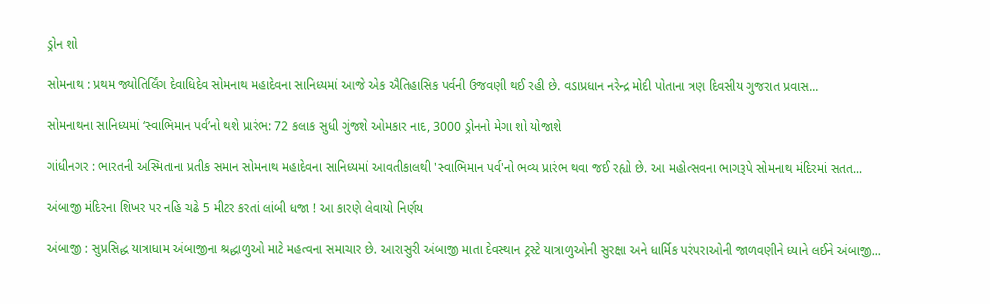ડ્રોન શો

સોમનાથ : પ્રથમ જ્યોતિર્લિંગ દેવાધિદેવ સોમનાથ મહાદેવના સાનિધ્યમાં આજે એક ઐતિહાસિક પર્વની ઉજવણી થઈ રહી છે. વડાપ્રધાન નરેન્દ્ર મોદી પોતાના ત્રણ દિવસીય ગુજરાત પ્રવાસ...

સોમનાથના સાનિધ્યમાં ‘સ્વાભિમાન પર્વ’નો થશે પ્રારંભ: 72 કલાક સુધી ગુંજશે ઓમકાર નાદ, 3000 ડ્રોનનો મેગા શો યોજાશે

ગાંધીનગર : ભારતની અસ્મિતાના પ્રતીક સમાન સોમનાથ મહાદેવના સાનિધ્યમાં આવતીકાલથી 'સ્વાભિમાન પર્વ'નો ભવ્ય પ્રારંભ થવા જઈ રહ્યો છે. આ મહોત્સવના ભાગરૂપે સોમનાથ મંદિરમાં સતત...

અંબાજી મંદિરના શિખર પર નહિ ચઢે 5 મીટર કરતાં લાંબી ધજા ! આ કારણે લેવાયો નિર્ણય

અંબાજી : સુપ્રસિદ્ધ યાત્રાધામ અંબાજીના શ્રદ્ધાળુઓ માટે મહત્વના સમાચાર છે. આરાસુરી અંબાજી માતા દેવસ્થાન ટ્રસ્ટે યાત્રાળુઓની સુરક્ષા અને ધાર્મિક પરંપરાઓની જાળવણીને ધ્યાને લઈને અંબાજી...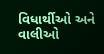વિધાર્થીઓ અને વાલીઓ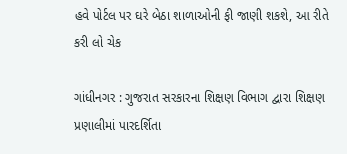હવે પોર્ટલ પર ઘરે બેઠા શાળાઓની ફી જાણી શકશે, આ રીતે કરી લો ચેક

ગાંધીનગર : ગુજરાત સરકારના શિક્ષણ વિભાગ દ્વારા શિક્ષણ પ્રણાલીમાં પારદર્શિતા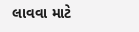લાવવા માટે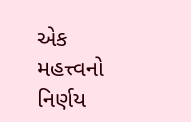એક મહત્ત્વનો નિર્ણય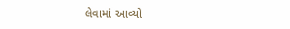લેવામાં આવ્યો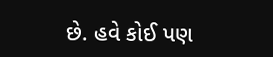છે. હવે કોઈ પણ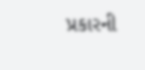પ્રકારની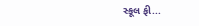સ્કૂલ ફી...